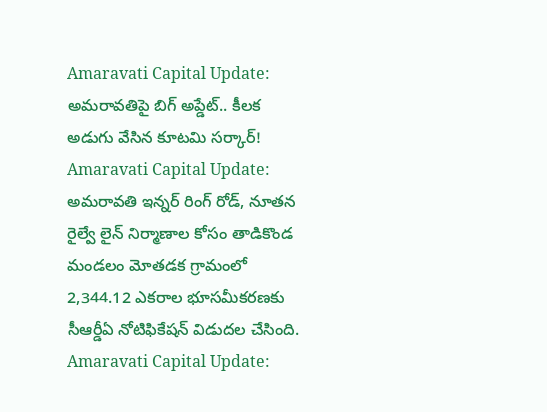Amaravati Capital Update: అమరావతిపై బిగ్ అప్డేట్.. కీలక అడుగు వేసిన కూటమి సర్కార్!
Amaravati Capital Update: అమరావతి ఇన్నర్ రింగ్ రోడ్, నూతన రైల్వే లైన్ నిర్మాణాల కోసం తాడికొండ మండలం మోతడక గ్రామంలో 2,344.12 ఎకరాల భూసమీకరణకు సీఆర్డీఏ నోటిఫికేషన్ విడుదల చేసింది.
Amaravati Capital Update: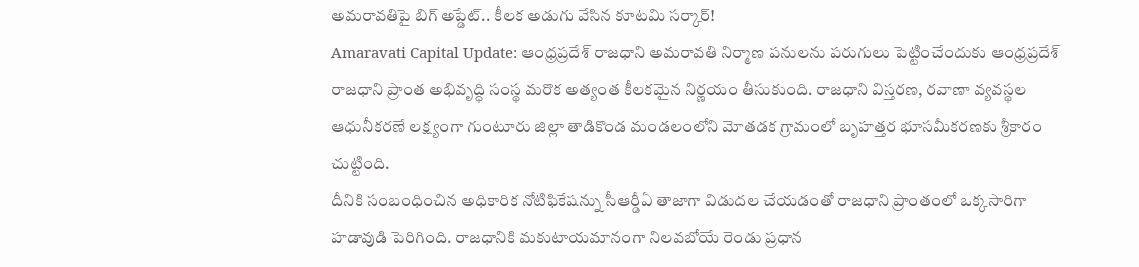అమరావతిపై బిగ్ అప్డేట్.. కీలక అడుగు వేసిన కూటమి సర్కార్!
Amaravati Capital Update: ఆంధ్రప్రదేశ్ రాజధాని అమరావతి నిర్మాణ పనులను పరుగులు పెట్టించేందుకు ఆంధ్రప్రదేశ్ రాజధాని ప్రాంత అభివృద్ధి సంస్థ మరొక అత్యంత కీలకమైన నిర్ణయం తీసుకుంది. రాజధాని విస్తరణ, రవాణా వ్యవస్థల ఆధునీకరణే లక్ష్యంగా గుంటూరు జిల్లా తాడికొండ మండలంలోని మోతడక గ్రామంలో బృహత్తర భూసమీకరణకు శ్రీకారం చుట్టింది.
దీనికి సంబంధించిన అధికారిక నోటిఫికేషన్ను సీఆర్డీఏ తాజాగా విడుదల చేయడంతో రాజధాని ప్రాంతంలో ఒక్కసారిగా హడావుడి పెరిగింది. రాజధానికి మకుటాయమానంగా నిలవబోయే రెండు ప్రధాన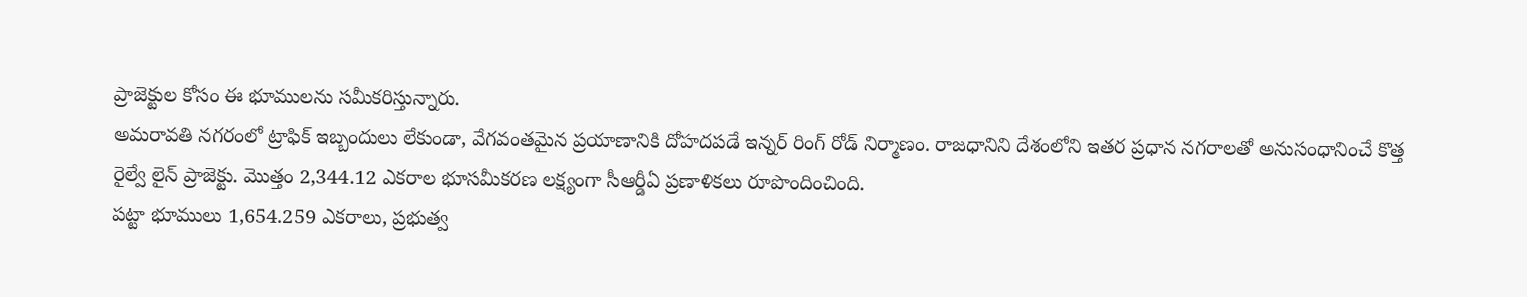ప్రాజెక్టుల కోసం ఈ భూములను సమీకరిస్తున్నారు.
అమరావతి నగరంలో ట్రాఫిక్ ఇబ్బందులు లేకుండా, వేగవంతమైన ప్రయాణానికి దోహదపడే ఇన్నర్ రింగ్ రోడ్ నిర్మాణం. రాజధానిని దేశంలోని ఇతర ప్రధాన నగరాలతో అనుసంధానించే కొత్త రైల్వే లైన్ ప్రాజెక్టు. మొత్తం 2,344.12 ఎకరాల భూసమీకరణ లక్ష్యంగా సీఆర్డీఏ ప్రణాళికలు రూపొందించింది.
పట్టా భూములు 1,654.259 ఎకరాలు, ప్రభుత్వ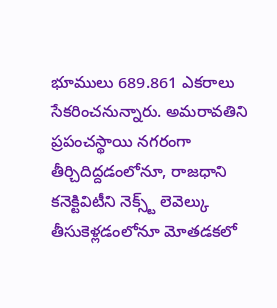భూములు 689.861 ఎకరాలు సేకరించనున్నారు. అమరావతిని ప్రపంచస్థాయి నగరంగా తీర్చిదిద్దడంలోనూ, రాజధాని కనెక్టివిటీని నెక్స్ట్ లెవెల్కు తీసుకెళ్లడంలోనూ మోతడకలో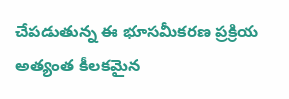చేపడుతున్న ఈ భూసమీకరణ ప్రక్రియ అత్యంత కీలకమైన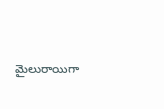మైలురాయిగా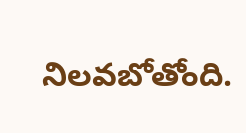నిలవబోతోంది.